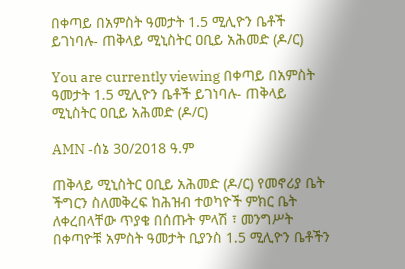በቀጣይ በአምስት ዓመታት 1.5 ሚሊዮን ቤቶች ይገነባሉ- ጠቅላይ ሚኒስትር ዐቢይ አሕመድ (ዶ/ር)

You are currently viewing በቀጣይ በአምስት ዓመታት 1.5 ሚሊዮን ቤቶች ይገነባሉ- ጠቅላይ ሚኒስትር ዐቢይ አሕመድ (ዶ/ር)

AMN -ሰኔ 30/2018 ዓ.ም

ጠቅላይ ሚኒስትር ዐቢይ አሕመድ (ዶ/ር) የመኖሪያ ቤት ችግርን ስለመቅረፍ ከሕዝብ ተወካዮች ምክር ቤት ለቀረበላቸው ጥያቄ በሰጡት ምላሽ ፣ መንግሥት በቀጣዮቹ አምስት ዓመታት ቢያንስ 1.5 ሚሊዮን ቤቶችን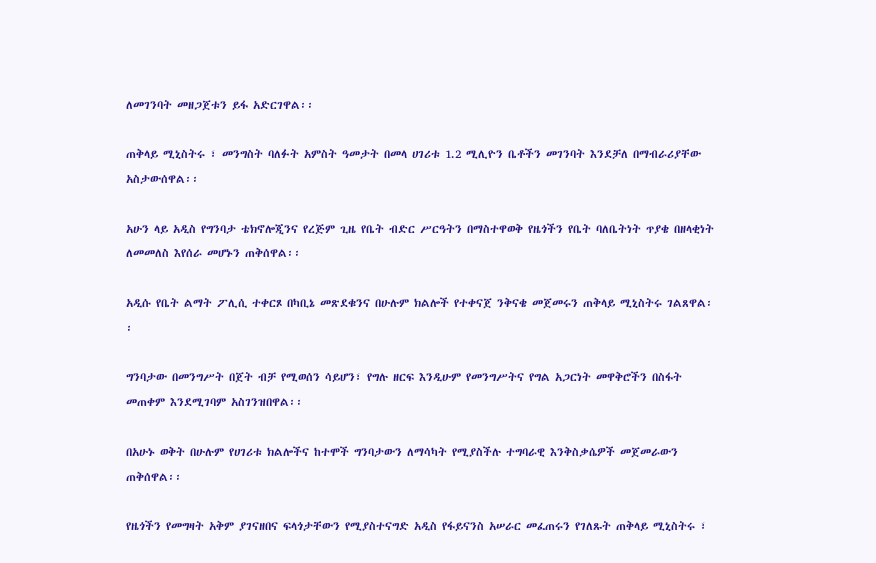ለመገንባት መዘጋጀቱን ይፋ አድርገዋል፡፡

ጠቅላይ ሚኒስትሩ ፣ መንግስት ባለፉት አምስት ዓመታት በመላ ሀገሪቱ 1.2 ሚሊዮን ቤቶችን መገንባት እንደቻለ በማብራሪያቸው አስታውሰዋል፡፡

አሁን ላይ አዲስ የግንባታ ቴክኖሎጂንና የረጅም ጊዜ የቤት ብድር ሥርዓትን በማስተዋወቅ የዜጎችን የቤት ባለቤትነት ጥያቄ በዘላቂነት ለመመለስ እየሰራ መሆኑን ጠቅሰዋል፡፡

አዲሱ የቤት ልማት ፖሊሲ ተቀርጾ በካቢኔ መጽደቁንና በሁሉም ክልሎች የተቀናጀ ንቅናቄ መጀመሩን ጠቅላይ ሚኒስትሩ ገልጸዋል፡፡

ግንባታው በመንግሥት በጀት ብቻ የሚወሰን ሳይሆን፣ የግሉ ዘርፍ እንዲሁም የመንግሥትና የግል አጋርነት መዋቅሮችን በስፋት መጠቀም እንደሚገባም አስገንዝበዋል፡፡

በአሁኑ ወቅት በሁሉም የሀገሪቱ ክልሎችና ከተሞች ግንባታውን ለማሳካት የሚያስችሉ ተግባራዊ እንቅስቃሴዎች መጀመራውን ጠቅሰዋል፡፡

የዜጎችን የመግዛት አቅም ያገናዘበና ፍላጎታቸውን የሚያስተናግድ አዲስ የፋይናንስ አሠራር መፈጠሩን የገለጹት ጠቅላይ ሚኒስትሩ ፣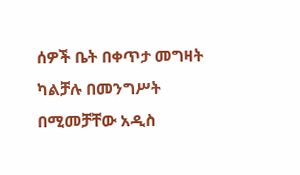ሰዎች ቤት በቀጥታ መግዛት ካልቻሉ በመንግሥት በሚመቻቸው አዲስ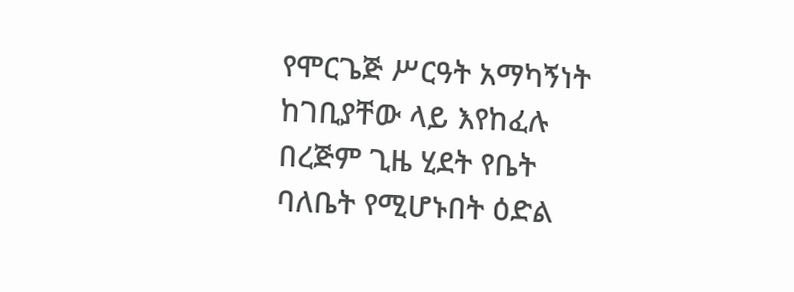የሞርጌጅ ሥርዓት አማካኝነት ከገቢያቸው ላይ እየከፈሉ በረጅም ጊዜ ሂደት የቤት ባለቤት የሚሆኑበት ዕድል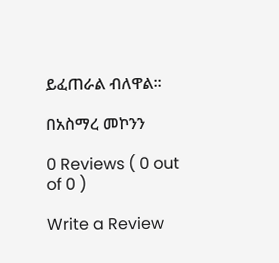ይፈጠራል ብለዋል።

በአስማረ መኮንን

0 Reviews ( 0 out of 0 )

Write a Review